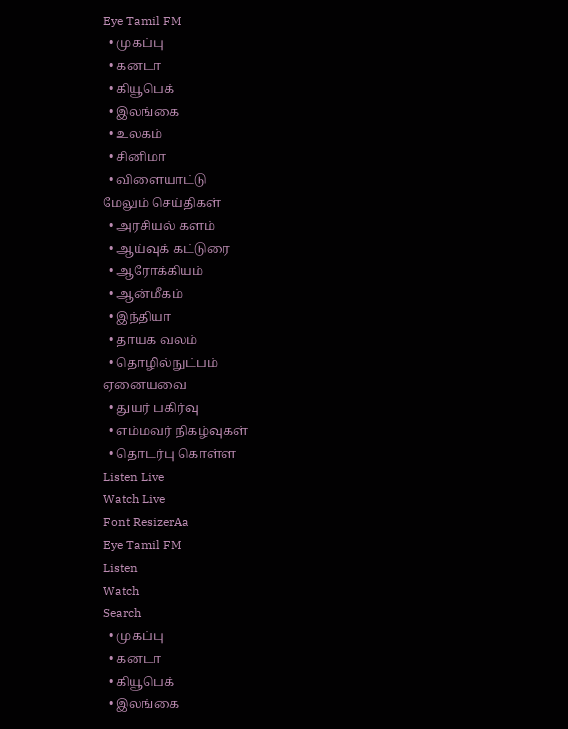Eye Tamil FM
  • முகப்பு
  • கனடா
  • கியூபெக்
  • இலங்கை
  • உலகம்
  • சினிமா
  • விளையாட்டு
மேலும் செய்திகள்
  • அரசியல் களம்
  • ஆய்வுக் கட்டுரை
  • ஆரோக்கியம்
  • ஆன்மீகம்
  • இந்தியா
  • தாயக வலம்
  • தொழில்நுட்பம்
ஏனையவை
  • துயர் பகிர்வு
  • எம்மவர் நிகழ்வுகள்
  • தொடர்பு கொள்ள
Listen Live
Watch Live
Font ResizerAa
Eye Tamil FM
Listen
Watch
Search
  • முகப்பு
  • கனடா
  • கியூபெக்
  • இலங்கை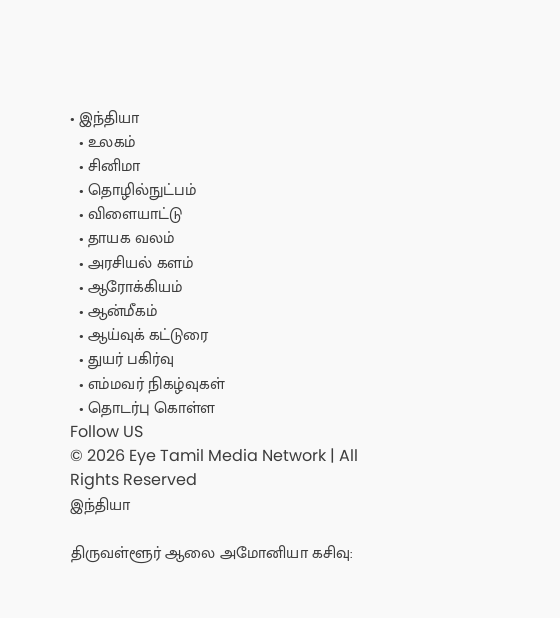• இந்தியா
  • உலகம்
  • சினிமா
  • தொழில்நுட்பம்
  • விளையாட்டு
  • தாயக வலம்
  • அரசியல் களம்
  • ஆரோக்கியம்
  • ஆன்மீகம்
  • ஆய்வுக் கட்டுரை
  • துயர் பகிர்வு
  • எம்மவர் நிகழ்வுகள்
  • தொடர்பு கொள்ள
Follow US
© 2026 Eye Tamil Media Network | All Rights Reserved
இந்தியா

திருவள்ளூர் ஆலை அமோனியா கசிவு: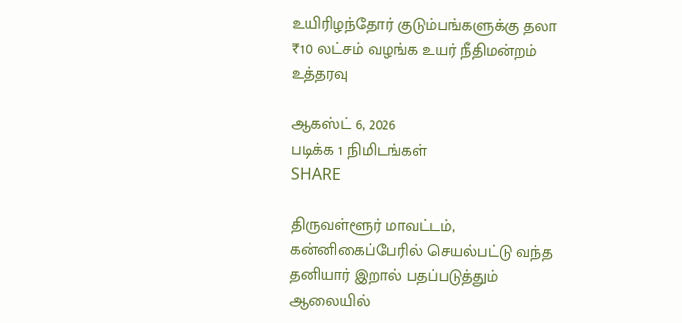உயிரிழந்தோர் குடும்பங்களுக்கு தலா ₹10 லட்சம் வழங்க உயர் நீதிமன்றம் உத்தரவு

ஆகஸ்ட் 6, 2026
படிக்க 1 நிமிடங்கள்
SHARE

திருவள்ளூர் மாவட்டம், கன்னிகைப்பேரில் செயல்பட்டு வந்த தனியார் இறால் பதப்படுத்தும் ஆலையில்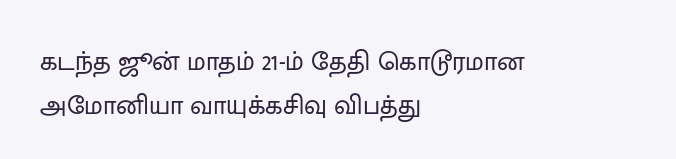கடந்த ஜூன் மாதம் 21-ம் தேதி கொடூரமான அமோனியா வாயுக்கசிவு விபத்து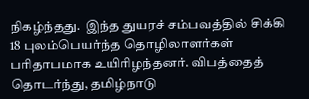நிகழ்ந்தது.  இந்த துயரச் சம்பவத்தில் சிக்கி 18 புலம்பெயர்ந்த தொழிலாளர்கள் பரிதாபமாக உயிரிழந்தனர். விபத்தைத் தொடர்ந்து, தமிழ்நாடு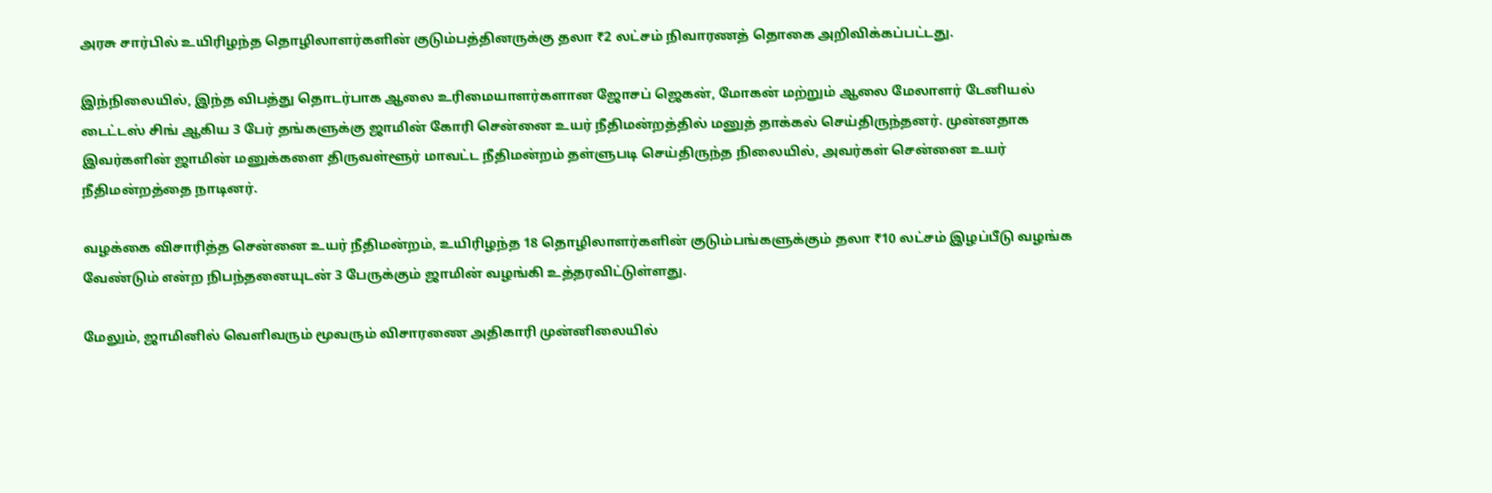அரசு சார்பில் உயிரிழந்த தொழிலாளர்களின் குடும்பத்தினருக்கு தலா ₹2 லட்சம் நிவாரணத் தொகை அறிவிக்கப்பட்டது.

இந்நிலையில், இந்த விபத்து தொடர்பாக ஆலை உரிமையாளர்களான ஜோசப் ஜெகன், மோகன் மற்றும் ஆலை மேலாளர் டேனியல் டைட்டஸ் சிங் ஆகிய 3 பேர் தங்களுக்கு ஜாமின் கோரி சென்னை உயர் நீதிமன்றத்தில் மனுத் தாக்கல் செய்திருந்தனர். முன்னதாக இவர்களின் ஜாமின் மனுக்களை திருவள்ளூர் மாவட்ட நீதிமன்றம் தள்ளுபடி செய்திருந்த நிலையில், அவர்கள் சென்னை உயர் நீதிமன்றத்தை நாடினர்.

வழக்கை விசாரித்த சென்னை உயர் நீதிமன்றம், உயிரிழந்த 18 தொழிலாளர்களின் குடும்பங்களுக்கும் தலா ₹10 லட்சம் இழப்பீடு வழங்க வேண்டும் என்ற நிபந்தனையுடன் 3 பேருக்கும் ஜாமின் வழங்கி உத்தரவிட்டுள்ளது.

மேலும், ஜாமினில் வெளிவரும் மூவரும் விசாரணை அதிகாரி முன்னிலையில்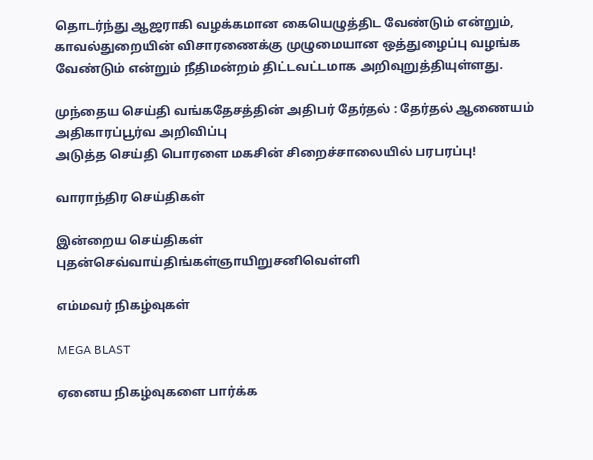தொடர்ந்து ஆஜராகி வழக்கமான கையெழுத்திட வேண்டும் என்றும், காவல்துறையின் விசாரணைக்கு முழுமையான ஒத்துழைப்பு வழங்க வேண்டும் என்றும் நீதிமன்றம் திட்டவட்டமாக அறிவுறுத்தியுள்ளது.

முந்தைய செய்தி வங்கதேசத்தின் அதிபர் தேர்தல் : தேர்தல் ஆணையம் அதிகாரப்பூர்வ அறிவிப்பு
அடுத்த செய்தி பொரளை மகசின் சிறைச்சாலையில் பரபரப்பு!

வாராந்திர செய்திகள்

இன்றைய செய்திகள்
புதன்செவ்வாய்திங்கள்ஞாயிறுசனிவெள்ளி

எம்மவர் நிகழ்வுகள்

MEGA BLAST

ஏனைய நிகழ்வுகளை பார்க்க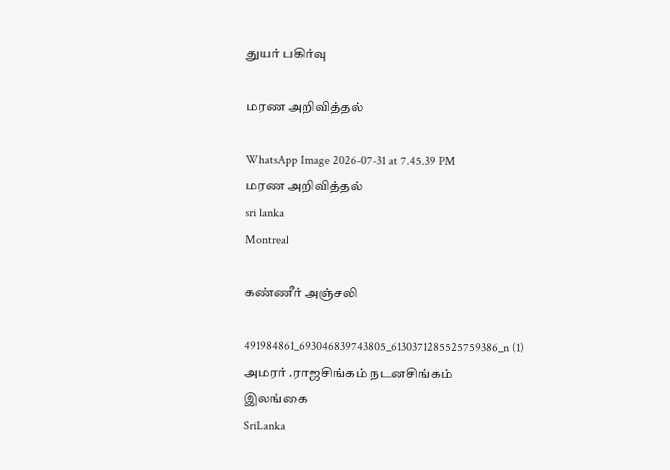துயர் பகிர்வு

மரண அறிவித்தல்

WhatsApp Image 2026-07-31 at 7.45.39 PM
மரண அறிவித்தல்
sri lanka
Montreal

கண்ணீர் அஞ்சலி

491984861_693046839743805_6130371285525759386_n (1)
அமரர் .ராஜசிங்கம் நடனசிங்கம்
இலங்கை
SriLanka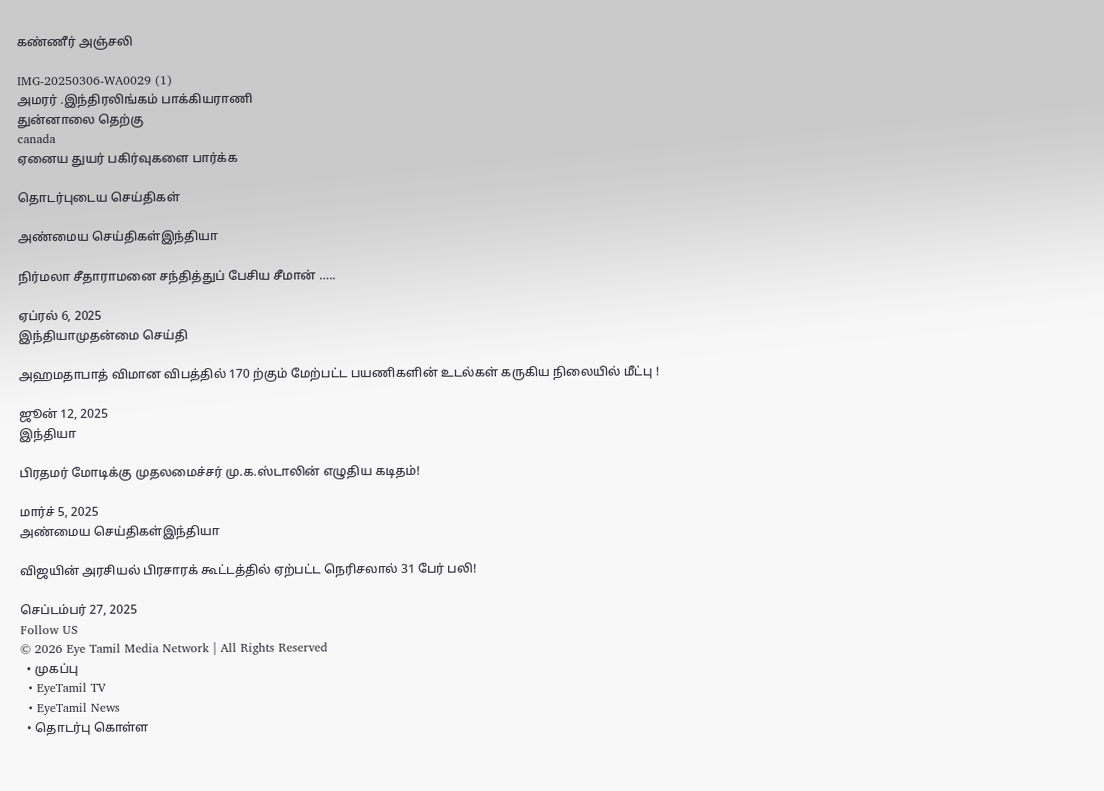கண்ணீர் அஞ்சலி

IMG-20250306-WA0029 (1)
அமரர் .இந்திரலிங்கம் பாக்கியராணி
துன்னாலை தெற்கு
canada
ஏனைய துயர் பகிர்வுகளை பார்க்க

தொடர்புடைய செய்திகள்

அண்மைய செய்திகள்இந்தியா

நிர்மலா சீதாராமனை சந்தித்துப் பேசிய சீமான் …..

ஏப்ரல் 6, 2025
இந்தியாமுதன்மை செய்தி

அஹமதாபாத் விமான விபத்தில் 170 ற்கும் மேற்பட்ட பயணிகளின் உடல்கள் கருகிய நிலையில் மீட்பு !

ஜூன் 12, 2025
இந்தியா

பிரதமர் மோடிக்கு முதலமைச்சர் மு.க.ஸ்டாலின் எழுதிய கடிதம்!

மார்ச் 5, 2025
அண்மைய செய்திகள்இந்தியா

விஜயின் அரசியல் பிரசாரக் கூட்டத்தில் ஏற்பட்ட நெரிசலால் 31 பேர் பலி!

செப்டம்பர் 27, 2025
Follow US
© 2026 Eye Tamil Media Network | All Rights Reserved
  • முகப்பு
  • EyeTamil TV
  • EyeTamil News
  • தொடர்பு கொள்ள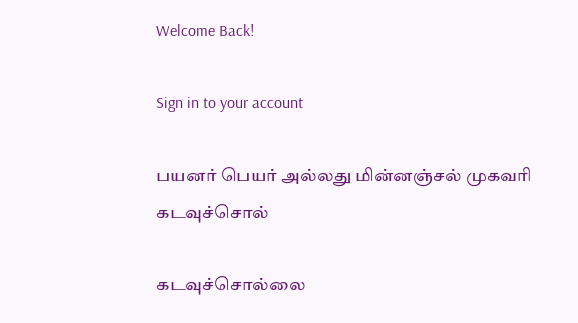Welcome Back!

Sign in to your account

பயனர் பெயர் அல்லது மின்னஞ்சல் முகவரி
கடவுச்சொல்

கடவுச்சொல்லை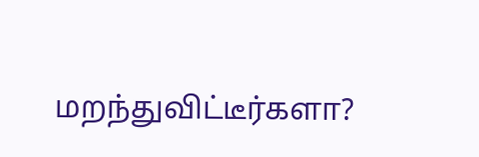மறந்துவிட்டீர்களா?